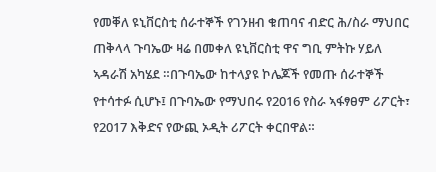የመቐለ ዩኒቨርስቲ ሰራተኞች የገንዘብ ቁጠባና ብድር ሕ/ስራ ማህበር ጠቅላላ ጉባኤው ዛሬ በመቀለ ዩኒቨርስቲ ዋና ግቢ ምትኩ ሃይለ ኣዳራሽ አካሄደ ።በጉባኤው ከተላያዩ ኮሌጆች የመጡ ሰራተኞች የተሳተፉ ሲሆኑ፤ በጉባኤው የማህበሩ የ2016 የስራ ኣፋፃፀም ሪፖርት፣ የ2017 እቅድና የውጪ ኦዲት ሪፖርት ቀርበዋል።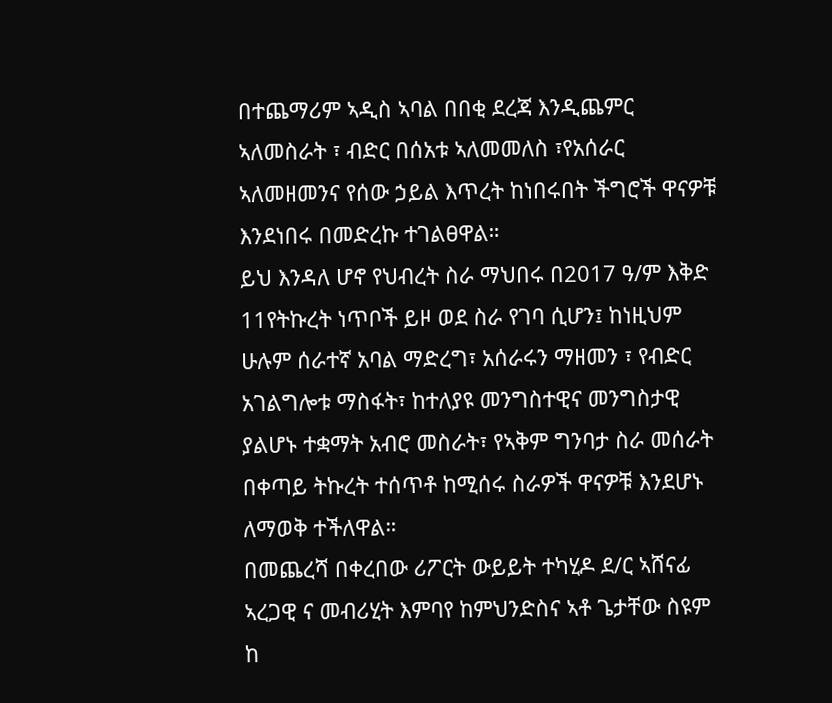በተጨማሪም ኣዲስ ኣባል በበቂ ደረጃ እንዲጨምር ኣለመስራት ፣ ብድር በሰአቱ ኣለመመለስ ፣የአሰራር ኣለመዘመንና የሰው ኃይል እጥረት ከነበሩበት ችግሮች ዋናዎቹ እንደነበሩ በመድረኩ ተገልፀዋል።
ይህ እንዳለ ሆኖ የህብረት ስራ ማህበሩ በ2017 ዓ/ም እቅድ 11የትኩረት ነጥቦች ይዞ ወደ ስራ የገባ ሲሆን፤ ከነዚህም ሁሉም ሰራተኛ አባል ማድረግ፣ አሰራሩን ማዘመን ፣ የብድር አገልግሎቱ ማስፋት፣ ከተለያዩ መንግስተዊና መንግስታዊ ያልሆኑ ተቋማት አብሮ መስራት፣ የኣቅም ግንባታ ስራ መሰራት በቀጣይ ትኩረት ተሰጥቶ ከሚሰሩ ስራዎች ዋናዎቹ እንደሆኑ ለማወቅ ተችለዋል።
በመጨረሻ በቀረበው ሪፖርት ውይይት ተካሂዶ ደ/ር ኣሸናፊ ኣረጋዊ ና መብሪሂት እምባየ ከምህንድስና ኣቶ ጌታቸው ስዩም ከ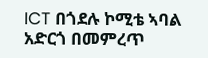ICT በጎደሉ ኮሚቴ ኣባል አድርጎ በመምረጥ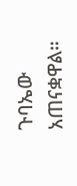ጉባኤው አጠናቋዋል።